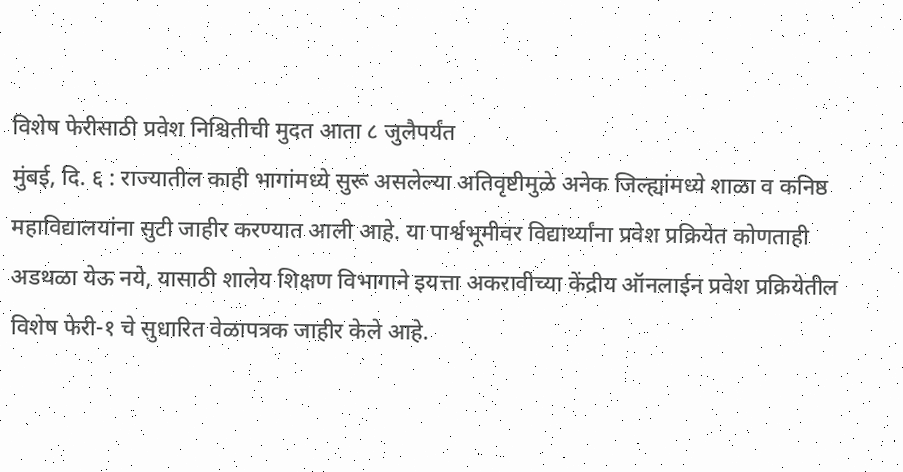विशेष फेरीसाठी प्रवेश निश्चितीची मुदत आता ८ जुलैपर्यंत
मुंबई, दि. ६ : राज्यातील काही भागांमध्ये सुरू असलेल्या अतिवृष्टीमुळे अनेक जिल्ह्यांमध्ये शाळा व कनिष्ठ महाविद्यालयांना सुटी जाहीर करण्यात आली आहे. या पार्श्वभूमीवर विद्यार्थ्यांना प्रवेश प्रक्रियेत कोणताही अडथळा येऊ नये, यासाठी शालेय शिक्षण विभागाने इयत्ता अकरावीच्या केंद्रीय ऑनलाईन प्रवेश प्रक्रियेतील विशेष फेरी-१ चे सुधारित वेळापत्रक जाहीर केले आहे.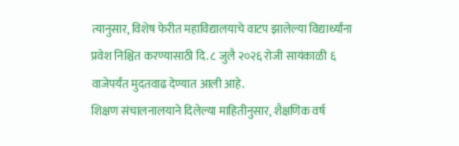त्यानुसार, विशेष फेरीत महाविद्यालयाचे वाटप झालेल्या विद्यार्थ्यांना प्रवेश निश्चित करण्यासाठी दि. ८ जुलै २०२६ रोजी सायंकाळी ६ वाजेपर्यंत मुदतवाढ देण्यात आली आहे.
शिक्षण संचालनालयाने दिलेल्या माहितीनुसार, शैक्षणिक वर्ष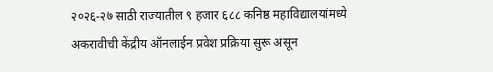२०२६-२७ साठी राज्यातील ९ हजार ६८८ कनिष्ठ महाविद्यालयांमध्ये अकरावीची केंद्रीय ऑनलाईन प्रवेश प्रक्रिया सुरू असून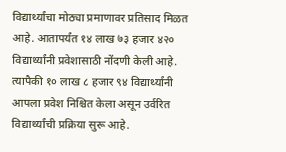विद्यार्थ्यांचा मोठ्या प्रमाणावर प्रतिसाद मिळत आहे. आतापर्यंत १४ लाख ७३ हजार ४२० विद्यार्थ्यांनी प्रवेशासाठी नोंदणी केली आहे. त्यापैकी १० लाख ८ हजार ९४ विद्यार्थ्यांनी आपला प्रवेश निश्चित केला असून उर्वरित विद्यार्थ्यांची प्रक्रिया सुरू आहे.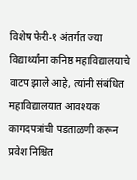विशेष फेरी-१ अंतर्गत ज्या विद्यार्थ्यांना कनिष्ठ महाविद्यालयाचे वाटप झाले आहे, त्यांनी संबंधित महाविद्यालयात आवश्यक कागदपत्रांची पडताळणी करून प्रवेश निश्चित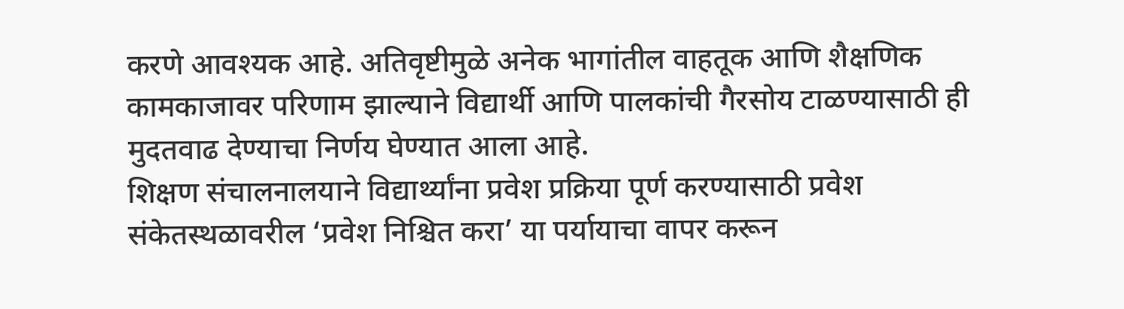करणे आवश्यक आहे. अतिवृष्टीमुळे अनेक भागांतील वाहतूक आणि शैक्षणिक कामकाजावर परिणाम झाल्याने विद्यार्थी आणि पालकांची गैरसोय टाळण्यासाठी ही मुदतवाढ देण्याचा निर्णय घेण्यात आला आहे.
शिक्षण संचालनालयाने विद्यार्थ्यांना प्रवेश प्रक्रिया पूर्ण करण्यासाठी प्रवेश संकेतस्थळावरील ‘प्रवेश निश्चित करा’ या पर्यायाचा वापर करून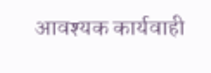आवश्यक कार्यवाही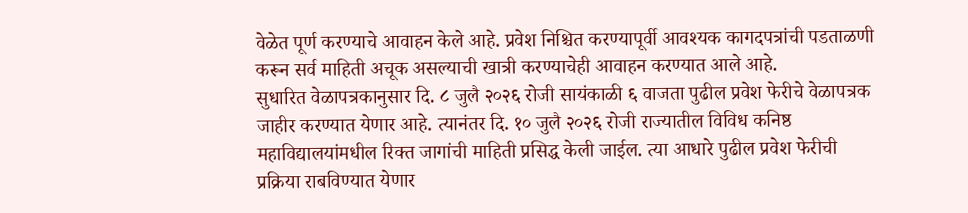वेळेत पूर्ण करण्याचे आवाहन केले आहे. प्रवेश निश्चित करण्यापूर्वी आवश्यक कागदपत्रांची पडताळणी करून सर्व माहिती अचूक असल्याची खात्री करण्याचेही आवाहन करण्यात आले आहे.
सुधारित वेळापत्रकानुसार दि. ८ जुलै २०२६ रोजी सायंकाळी ६ वाजता पुढील प्रवेश फेरीचे वेळापत्रक जाहीर करण्यात येणार आहे. त्यानंतर दि. १० जुलै २०२६ रोजी राज्यातील विविध कनिष्ठ महाविद्यालयांमधील रिक्त जागांची माहिती प्रसिद्ध केली जाईल. त्या आधारे पुढील प्रवेश फेरीची प्रक्रिया राबविण्यात येणार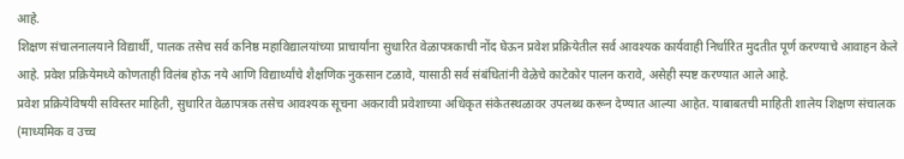आहे.
शिक्षण संचालनालयाने विद्यार्थी, पालक तसेच सर्व कनिष्ठ महाविद्यालयांच्या प्राचार्यांना सुधारित वेळापत्रकाची नोंद घेऊन प्रवेश प्रक्रियेतील सर्व आवश्यक कार्यवाही निर्धारित मुदतीत पूर्ण करण्याचे आवाहन केले आहे. प्रवेश प्रक्रियेमध्ये कोणताही विलंब होऊ नये आणि विद्यार्थ्यांचे शैक्षणिक नुकसान टळावे, यासाठी सर्व संबंधितांनी वेळेचे काटेकोर पालन करावे, असेही स्पष्ट करण्यात आले आहे.
प्रवेश प्रक्रियेविषयी सविस्तर माहिती, सुधारित वेळापत्रक तसेच आवश्यक सूचना अकरावी प्रवेशाच्या अधिकृत संकेतस्थळावर उपलब्ध करून देण्यात आल्या आहेत. याबाबतची माहिती शालेय शिक्षण संचालक (माध्यमिक व उच्च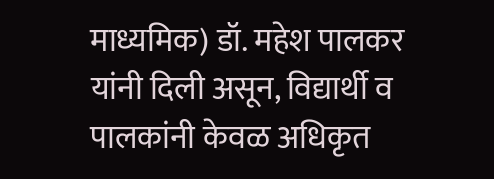माध्यमिक) डॉ. महेश पालकर यांनी दिली असून, विद्यार्थी व पालकांनी केवळ अधिकृत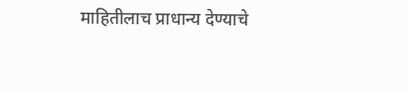माहितीलाच प्राधान्य देण्याचे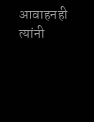आवाहनही त्यांनी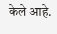केले आहे.